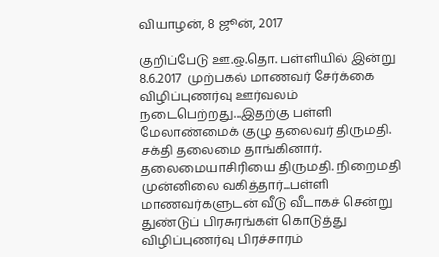வியாழன், 8 ஜூன், 2017

குறிப்பேடு ஊ.ஒ.தொ. பள்ளியில் இன்று 8.6.2017  முற்பகல் மாணவர் சேர்க்கை விழிப்புணர்வு ஊர்வலம் நடைபெற்றது...இதற்கு பள்ளி மேலாண்மைக் குழு தலைவர் திருமதி. சக்தி தலைமை தாங்கினார். தலைமையாசிரியை திருமதி. நிறைமதி முன்னிலை வகித்தார்...பள்ளி மாணவர்களுடன் வீடு வீடாகச் சென்று துண்டுப் பிரசுரங்கள் கொடுத்து விழிப்புணர்வு பிரச்சாரம்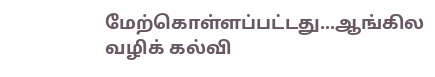மேற்கொள்ளப்பட்டது...ஆங்கில வழிக் கல்வி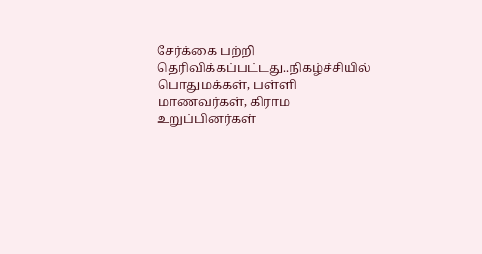சேர்க்கை பற்றி தெரிவிக்கப்பட்டது..நிகழ்ச்சியில் பொதுமக்கள், பள்ளி மாணவர்கள், கிராம உறுப்பினர்கள்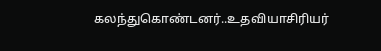கலந்துகொண்டனர்..உதவியாசிரியர்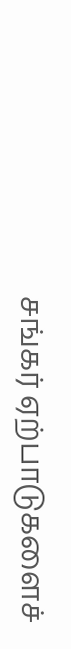சங்கர் ஏற்பாடுகளைச்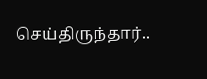செய்திருந்தார்..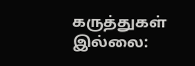கருத்துகள் இல்லை: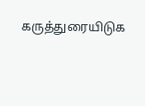கருத்துரையிடுக